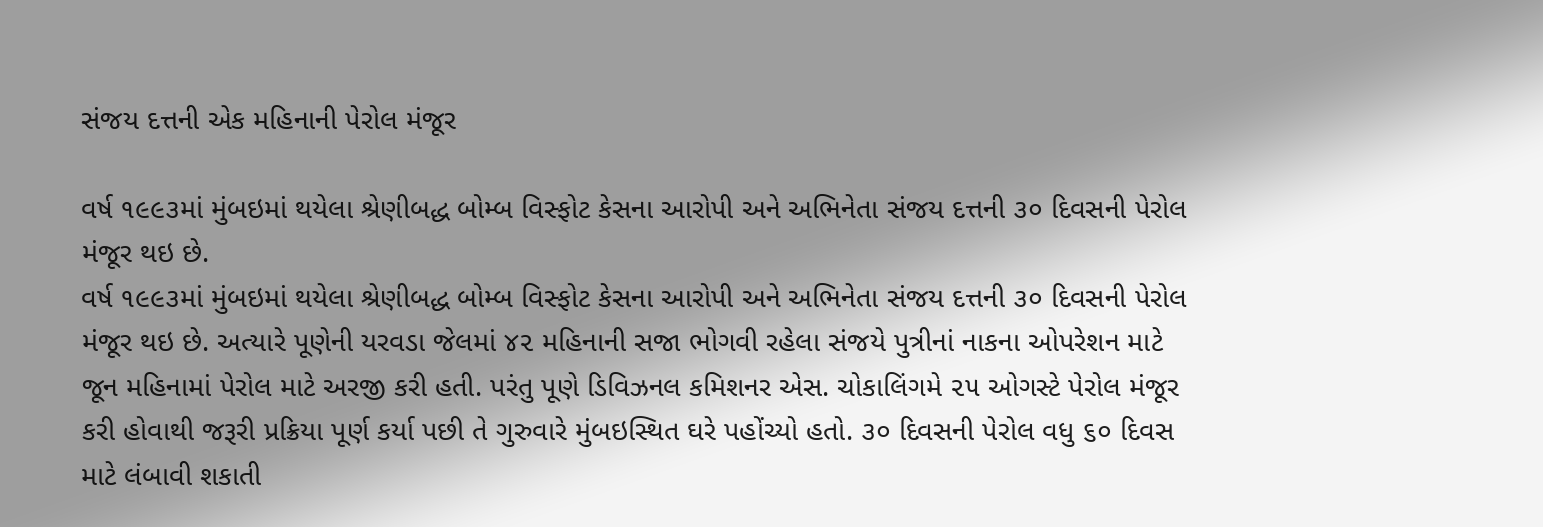સંજય દત્તની એક મહિનાની પેરોલ મંજૂર

વર્ષ ૧૯૯૩માં મુંબઇમાં થયેલા શ્રેણીબદ્ધ બોમ્બ વિસ્ફોટ કેસના આરોપી અને અભિનેતા સંજય દત્તની ૩૦ દિવસની પેરોલ મંજૂર થઇ છે.
વર્ષ ૧૯૯૩માં મુંબઇમાં થયેલા શ્રેણીબદ્ધ બોમ્બ વિસ્ફોટ કેસના આરોપી અને અભિનેતા સંજય દત્તની ૩૦ દિવસની પેરોલ મંજૂર થઇ છે. અત્યારે પૂણેની યરવડા જેલમાં ૪૨ મહિનાની સજા ભોગવી રહેલા સંજયે પુત્રીનાં નાકના ઓપરેશન માટે જૂન મહિનામાં પેરોલ માટે અરજી કરી હતી. પરંતુ પૂણે ડિવિઝનલ કમિશનર એસ. ચોકાલિંગમે ૨૫ ઓગસ્ટે પેરોલ મંજૂર કરી હોવાથી જરૂરી પ્રક્રિયા પૂર્ણ કર્યા પછી તે ગુરુવારે મુંબઇસ્થિત ઘરે પહોંચ્યો હતો. ૩૦ દિવસની પેરોલ વધુ ૬૦ દિવસ માટે લંબાવી શકાતી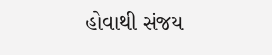હોવાથી સંજય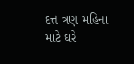દત્ત ત્રણ મહિના માટે ઘરે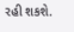રહી શકશે.